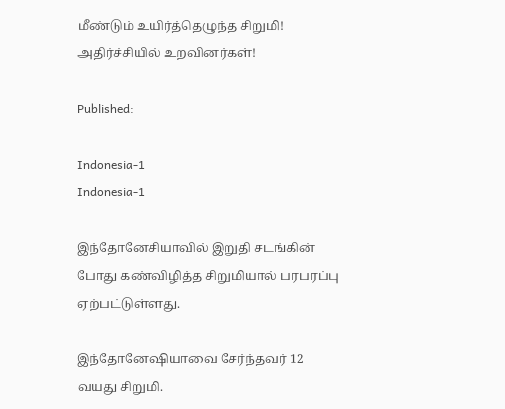மீண்டும் உயிர்த்தெழுந்த சிறுமி! அதிர்ச்சியில் உறவினர்கள்!

Published:

Indonesia-1
Indonesia-1

இந்தோனேசியாவில் இறுதி சடங்கின் போது கண்விழித்த சிறுமியால் பரபரப்பு ஏற்பட்டுள்ளது.

இந்தோனேஷியாவை சேர்ந்தவர் 12 வயது சிறுமி.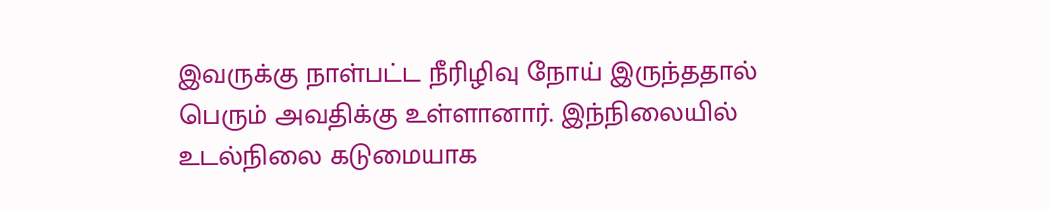இவருக்கு நாள்பட்ட நீரிழிவு நோய் இருந்ததால் பெரும் அவதிக்கு உள்ளானார். இந்நிலையில் உடல்நிலை கடுமையாக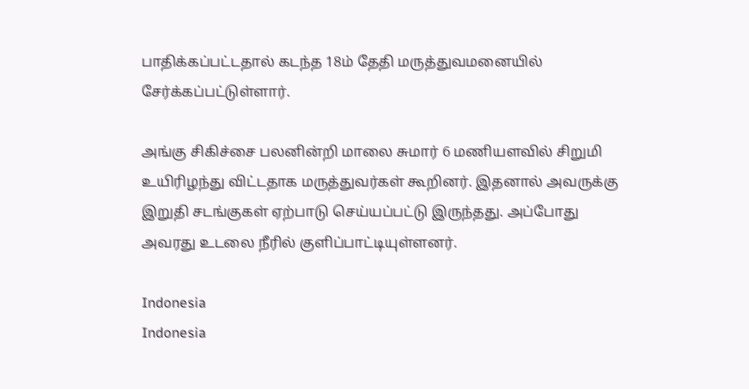பாதிக்கப்பட்டதால் கடந்த 18ம் தேதி மருத்துவமனையில் சேர்க்கப்பட்டுள்ளார்.

அங்கு சிகிச்சை பலனின்றி மாலை சுமார் 6 மணியளவில் சிறுமி உயிரிழந்து விட்டதாக மருத்துவர்கள் கூறினர். இதனால் அவருக்கு இறுதி சடங்குகள் ஏற்பாடு செய்யப்பட்டு இருந்தது. அப்போது அவரது உடலை நீரில் குளிப்பாட்டியுள்ளனர்.

Indonesia
Indonesia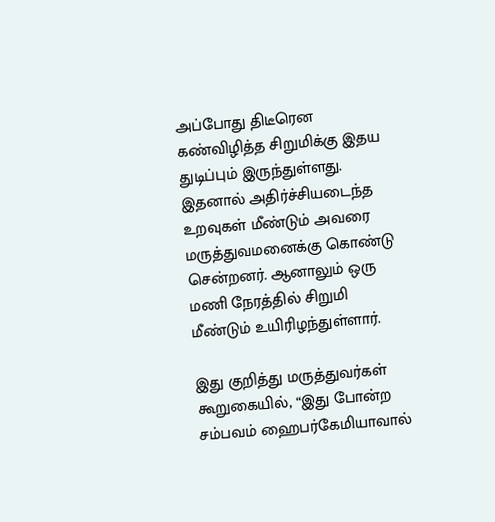அப்போது திடீரென கண்விழித்த சிறுமிக்கு இதய துடிப்பும் இருந்துள்ளது.
இதனால் அதிர்ச்சியடைந்த உறவுகள் மீண்டும் அவரை மருத்துவமனைக்கு கொண்டு சென்றனர். ஆனாலும் ஒரு மணி நேரத்தில் சிறுமி மீண்டும் உயிரிழந்துள்ளார்.

இது குறித்து மருத்துவர்கள் கூறுகையில், “இது போன்ற சம்பவம் ஹைபர்கேமியாவால்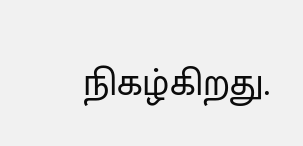நிகழ்கிறது.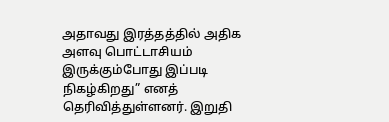அதாவது இரத்தத்தில் அதிக அளவு பொட்டாசியம் இருக்கும்போது இப்படி நிகழ்கிறது” எனத் தெரிவித்துள்ளனர். இறுதி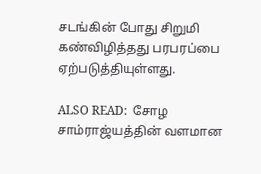சடங்கின் போது சிறுமி கண்விழித்தது பரபரப்பை ஏற்படுத்தியுள்ளது.

ALSO READ:  சோழ சாம்ராஜ்யத்தின் வளமான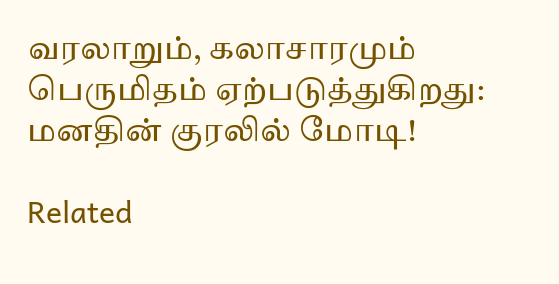வரலாறும், கலாசாரமும் பெருமிதம் ஏற்படுத்துகிறது: மனதின் குரலில் மோடி!

Related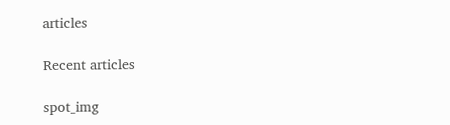articles

Recent articles

spot_img